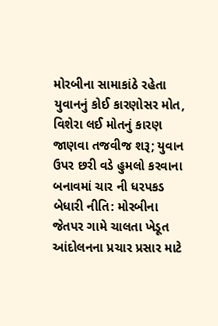મોરબીના સામાકાંઠે રહેતા યુવાનનું કોઈ કારણોસર મોત, વિશેરા લઈ મોતનું કારણ જાણવા તજવીજ શરૂ; યુવાન ઉપર છરી વડે હુમલો કરવાના બનાવમાં ચાર ની ધરપકડ બેધારી નીતિ: મોરબીના જેતપર ગામે ચાલતા ખેડૂત આંદોલનના પ્રચાર પ્રસાર માટે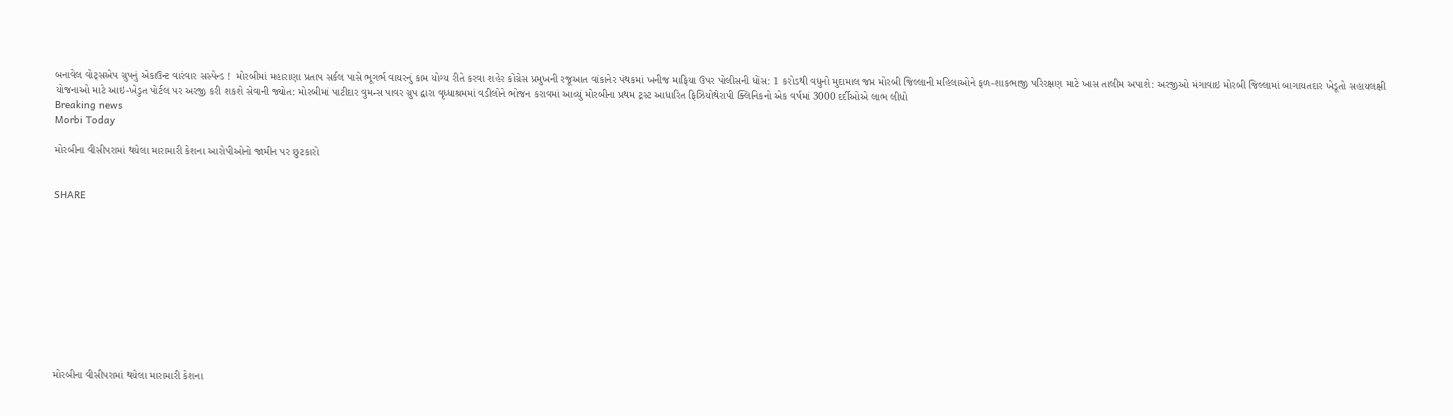બનાવેલ વોટ્સએપ ગ્રુપનું એકાઉન્ટ વારંવાર સસ્પેન્ડ !  મોરબીમાં મહારાણા પ્રતાપ સર્કલ પાસે ભૂગર્ભ વાયરનું કામ યોગ્ય રીતે કરવા શહેર કોંગ્રેસ પ્રમુખની રજૂઆત વાંકાનેર પંથકમાં ખનીજ માફિયા ઉપર પોલીસની ધોંસ: 1 કરોડથી વધુનો મુદામાલ જપ્ત મોરબી જિલ્લાની મહિલાઓને ફળ-શાકભાજી પરિરક્ષણ માટે ખાસ તાલીમ અપાશે: અરજીઓ મંગાવાઇ મોરબી જિલ્લામાં બાગાયતદાર ખેડૂતો સહાયલક્ષી યોજનાઓ માટે આઇ-ખેડુત પોર્ટલ પર અરજી કરી શકશે સેવાની જ્યોત: મોરબીમાં પાટીદાર વુમન્સ પાવર ગ્રુપ દ્વારા વૃધ્ધાશ્રમમાં વડીલોને ભોજન કરાવમાં આવ્યું મોરબીના પ્રથમ ટ્રસ્ટ આધારિત ફિઝિયોથેરાપી ક્લિનિકનો એક વર્ષમાં 3000 દર્દીઓએ લાભ લીધો
Breaking news
Morbi Today

મોરબીના વીસીપરામાં થયેલા મારામારી કેશના આરોપીઓનો જામીન પર છુટકારો


SHARE











મોરબીના વીસીપરામાં થયેલા મારામારી કેશના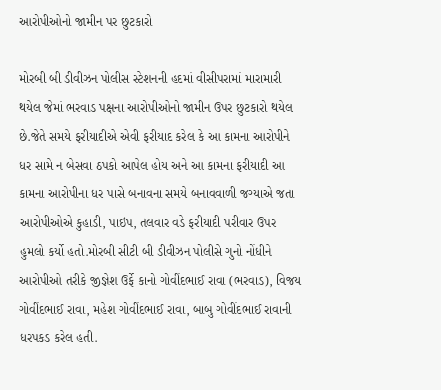આરોપીઓનો જામીન પર છુટકારો

મોરબી બી ડીવીઝન પોલીસ સ્ટેશનની હદમાં વીસીપરામાં મારામારી થયેલ જેમાં ભરવાડ પક્ષના આરોપીઓનો જામીન ઉપર છુટકારો થયેલ છે.જેતે સમયે ફરીયાદીએ એવી ફરીયાદ કરેલ કે આ કામના આરોપીને ધર સામે ન બેસવા ઠપકો આપેલ હોય અને આ કામના ફરીયાદી આ કામના આરોપીના ધર પાસે બનાવના સમયે બનાવવાળી જગ્યાએ જતા આરોપીઓએ કુહાડી, પાઇપ, તલવાર વડે ફરીયાદી પરીવાર ઉપર હુમલો કર્યો હતો.મોરબી સીટી બી ડીવીઝન પોલીસે ગુનો નોંધીને આરોપીઓ તરીકે જીજ્ઞેશ ઉર્ફે કાનો ગોવીંદભાઈ રાવા (ભરવાડ), વિજય ગોવીંદભાઈ રાવા, મહેશ ગોવીંદભાઈ રાવા, બાબુ ગોવીંદભાઈ રાવાની ધરપકડ કરેલ હતી.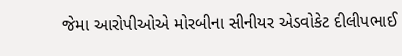જેમા આરોપીઓએ મોરબીના સીનીયર એડવોકેટ દીલીપભાઈ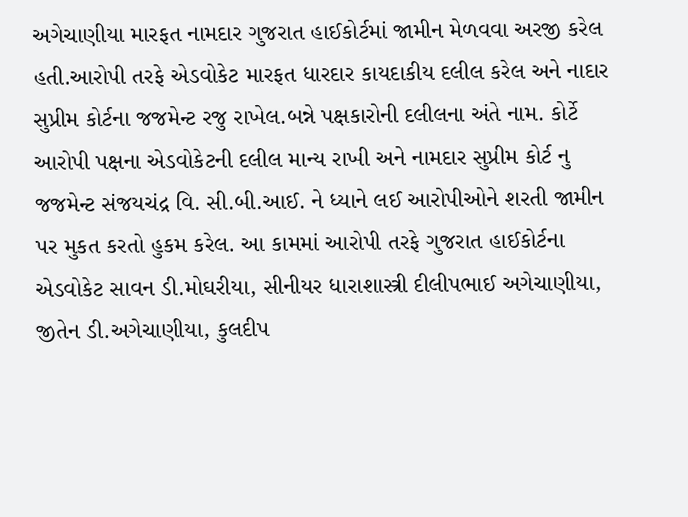અગેચાણીયા મારફત નામદાર ગુજરાત હાઈકોર્ટમાં જામીન મેળવવા અરજી કરેલ હતી.આરોપી તરફે એડવોકેટ મારફત ધારદાર કાયદાકીય દલીલ કરેલ અને નાદાર સુપ્રીમ કોર્ટના જજમેન્ટ રજુ રાખેલ.બન્ને પક્ષકારોની દલીલના અંતે નામ. કોર્ટે આરોપી પક્ષના એડવોકેટની દલીલ માન્ય રાખી અને નામદાર સુપ્રીમ કોર્ટ નુ જજમેન્ટ સંજયચંદ્ર વિ. સી.બી.આઈ. ને ધ્યાને લઈ આરોપીઓને શરતી જામીન પર મુકત કરતો હુકમ કરેલ. આ કામમાં આરોપી તરફે ગુજરાત હાઈકોર્ટના એડવોકેટ સાવન ડી.મોઘરીયા, સીનીયર ધારાશાસ્ત્રી દીલીપભાઈ અગેચાણીયા, જીતેન ડી.અગેચાણીયા, કુલદીપ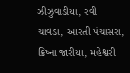ઝીઝુવાડીયા, રવી ચાવડા, આરતી પંચાસરા, ક્રિષ્ના જારીયા, મહેશ્વરી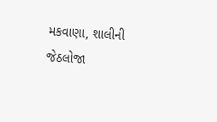મકવાણા, શાલીની જેઠલોજા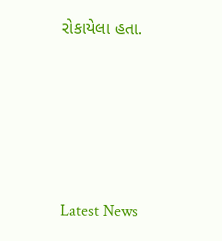રોકાયેલા હતા.






Latest News